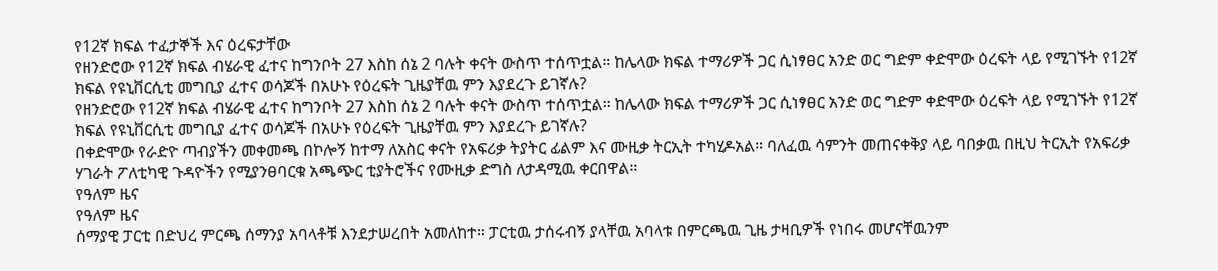የ12ኛ ክፍል ተፈታኞች እና ዕረፍታቸው
የዘንድሮው የ12ኛ ክፍል ብሄራዊ ፈተና ከግንቦት 27 እስከ ሰኔ 2 ባሉት ቀናት ውስጥ ተሰጥቷል። ከሌላው ክፍል ተማሪዎች ጋር ሲነፃፀር አንድ ወር ግድም ቀድሞው ዕረፍት ላይ የሚገኙት የ12ኛ ክፍል የዩኒቨርሲቲ መግቢያ ፈተና ወሳጆች በአሁኑ የዕረፍት ጊዜያቸዉ ምን እያደረጉ ይገኛሉ?
የዘንድሮው የ12ኛ ክፍል ብሄራዊ ፈተና ከግንቦት 27 እስከ ሰኔ 2 ባሉት ቀናት ውስጥ ተሰጥቷል። ከሌላው ክፍል ተማሪዎች ጋር ሲነፃፀር አንድ ወር ግድም ቀድሞው ዕረፍት ላይ የሚገኙት የ12ኛ ክፍል የዩኒቨርሲቲ መግቢያ ፈተና ወሳጆች በአሁኑ የዕረፍት ጊዜያቸዉ ምን እያደረጉ ይገኛሉ?
በቀድሞው የራድዮ ጣብያችን መቀመጫ በኮሎኝ ከተማ ለአስር ቀናት የአፍሪቃ ትያትር ፊልም እና ሙዚቃ ትርኢት ተካሂዶአል። ባለፈዉ ሳምንት መጠናቀቅያ ላይ ባበቃዉ በዚህ ትርኢት የአፍሪቃ ሃገራት ፖለቲካዊ ጉዳዮችን የሚያንፀባርቁ አጫጭር ቲያትሮችና የሙዚቃ ድግስ ለታዳሚዉ ቀርበዋል።
የዓለም ዜና
የዓለም ዜና
ሰማያዊ ፓርቲ በድህረ ምርጫ ሰማንያ አባላቶቹ እንደታሠረበት አመለከተ። ፓርቲዉ ታሰሩብኝ ያላቸዉ አባላቱ በምርጫዉ ጊዜ ታዛቢዎች የነበሩ መሆናቸዉንም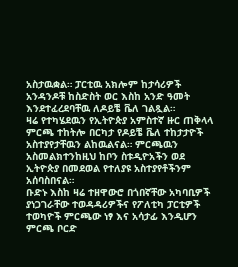አስታዉቋል። ፓርቲዉ አክሎም ከታሳሪዎች አንዳንዶቹ ከስድስት ወር እስከ አንድ ዓመት እንደተፈረደባቸዉ ለዶይቼ ቬለ ገልጿል።
ዛሬ የተካሄደዉን የኢትዮጵያ አምስተኛ ዙር ጠቅላላ ምርጫ ተከትሎ በርካታ የዶይቼ ቬለ ተከታታዮች አስተያየታቸዉን ልከዉልናል። ምርጫዉን አስመልክተንከዚህ ከቦን ስቱዲዮአችን ወደ ኢትዮጵያ በመደወል የተለያዩ አስተያየቶችንም አሰባስበናል።
ቡድኑ እስከ ዛሬ ተዘዋውሮ በጎበኛቸው አካባቢዎች ያነጋገራቸው ተወዳዳሪዎችና የፖለቲካ ፓርቲዎች ተወካዮች ምርጫው ነፃ እና አሳታፊ እንዲሆን ምርጫ ቦርድ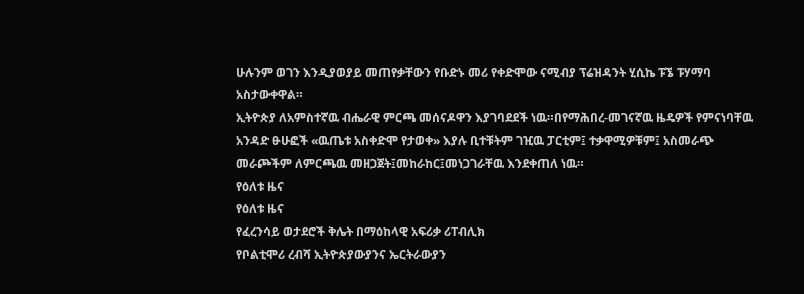ሁሉንም ወገን እንዲያወያይ መጠየቃቸውን የቡድኑ መሪ የቀድሞው ናሚብያ ፕሬዝዳንት ሂሲኬ ፑኜ ፑሃማባ አስታውቀዋል።
ኢትዮጵያ ለአምስተኛዉ ብሔራዊ ምርጫ መሰናዶዋን እያገባደደች ነዉ።በየማሕበረ-መገናኛዉ ዜዴዎች የምናነባቸዉ አንዳድ ፁሁፎች «ዉጤቱ አስቀድሞ የታወቀ» እያሉ ቢተቹትም ገዢዉ ፓርቲም፤ ተቃዋሚዎቹም፤ አስመራጭ መራጮችም ለምርጫዉ መዘጋጀት፤መከራከር፤መነጋገራቸዉ እንደቀጠለ ነዉ።
የዕለቱ ዜና
የዕለቱ ዜና
የፈረንሳይ ወታደሮች ቅሌት በማዕከላዊ አፍሪቃ ሪፐብሊክ
የቦልቲሞሪ ረብሻ ኢትዮጵያውያንና ኤርትራውያን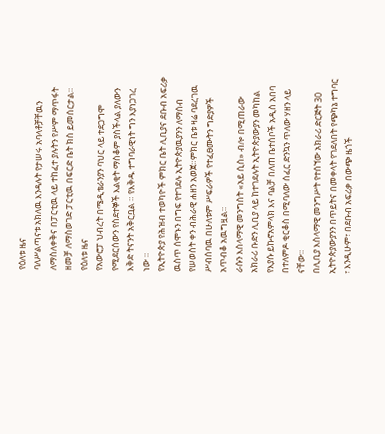የዕለቱ ዜና
ባለሥልጣናቱ አክለዉ እንዳሉት የታሠሩ አባላቶቻቸዉን ለማስለቀቅና በፓርቲዉ ላይ ተከፈተ ያሉትን የሥም ማጥፋት ዘመቻ ለማስወገድ ፓርቲዉ በፍርድ ቤት ክስ ይመሰርታል።
የዕለቱ ዜና
የአውሮፓ ህብረት በሜዲቴራንያን ባህር ላይ ተደጋግሞ የሚደርሰውን የስደተኞች እልቂት ማስቆም ያስችላል ያለውን እቅድ ትናንት አቅርቧል ። የእቅዱ ተግባራዊነት ግን እያነጋገረ ነው ።
የኢትዮጵያ የሕዝብ ተወካዮች ምክር ቤት ሊቢያና ደቡብ አፍሪቃ ዉስጥ ሰሞኑን በግፍ የተገደሉ ኢትዮጵያዉያንን ለማሰብ የሠወስት ቀን ብሕራዊ ሐዘን አወጀ።ምክር ቤቱ ዛሬ ባደረገዉ ሥብሰባዉ በሁለቱም ሥፍራዎች የተፈፀሙትን ግድያዎች አጥብቆ አዉግዟል።
ራሱን እስላማዊ መንግስት «አይ ሲስ» ብሎ በሚጠራው አክራሪ ቡድን ሊቢያ ላይ ከተገደሉት ኢትዮጵያውያን መካከል የእያሱ ይኩኖአምላክ እና ባልቻ በለጠ ቤተሰቦች አዲስ አበባ በተለምዶ ቂርቆስ በሚባለው ሰፈር ድንኳን ጥለው ሃዘን ላይ ናቸው።
በሊቢያ እስላማዊ መንግሥት የተሰኘው አክራሪ ድርጅት 30 ኢትዮጵያውያንን በጥይትና በመቀላት የገደለበት የጭካኔ ተግባር ፣ እንዲሁም፣ በደቡብ አፍሪቃ በውጭ ዜጎች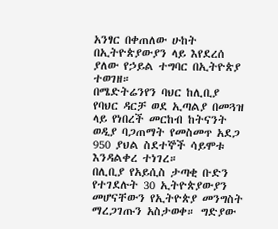አንፃር በቀጠለው ሁከት በኢትዮጵያውያን ላይ እየደረሰ ያለው የኃይል ተግባር በኢትዮጵያ ተወገዘ።
በሜድትሬንየን ባህር ከሊቢያ የባህር ዳርቻ ወደ ኢጣልያ በመጓዝ ላይ የነበረች መርከብ ከትናንት ወዲያ ባጋጠማት የመስመጥ አደጋ 950 ያህል ስደተኞች ሳይሞቱ እንዳልቀረ ተነገረ።
በሊቢያ የአይሲስ ታጣቂ ቡድን የተገደሉት 30 ኢትዮጵያውያን መሆናቸውን የኢትዮጵያ መንግስት ማረጋገጡን አስታወቀ። ግድያው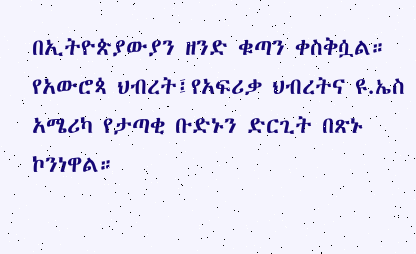በኢትዮጵያውያን ዘንድ ቁጣን ቀስቅሷል። የአውሮጳ ህብረት፤የአፍሪቃ ህብረትና ዩ.ኤስ አሜሪካ የታጣቂ ቡድኑን ድርጊት በጽኑ ኮንነዋል።